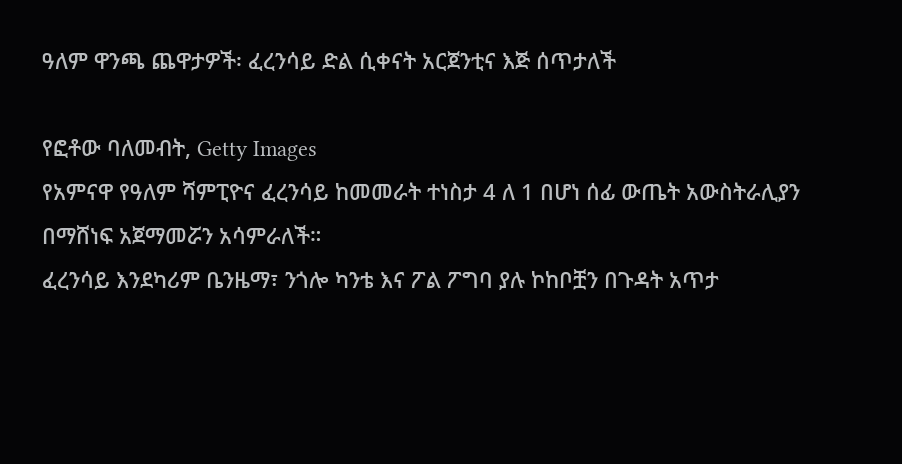ዓለም ዋንጫ ጨዋታዎች፡ ፈረንሳይ ድል ሲቀናት አርጀንቲና እጅ ሰጥታለች

የፎቶው ባለመብት, Getty Images
የአምናዋ የዓለም ሻምፒዮና ፈረንሳይ ከመመራት ተነስታ 4 ለ 1 በሆነ ሰፊ ውጤት አውስትራሊያን በማሸነፍ አጀማመሯን አሳምራለች።
ፈረንሳይ እንደካሪም ቤንዜማ፣ ንጎሎ ካንቴ እና ፖል ፖግባ ያሉ ኮከቦቿን በጉዳት አጥታ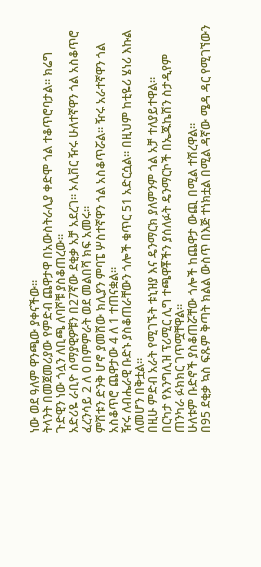ነው ወደ ዓለም ዋንጫው ያቀናችው።
ትላንት በመጀመሪያው የምድብ ጨዋታዋ በአውስትራሊያ ቀድሞ ጎል ተቆጥሮባታል። ክሬግ ጉድዊን ነው ጎሏን ለቢጫ ለባሾቹ ያስቆጠረው።
አድሪዬ ራቢዮ ሰማያዊዎቹን በ27ኛው ደቂቃ አቻ አደረገ። ኦሊቨር ዥሩ ሁለተኛዋን ጎል አስቆጥሮ ፈረንሳይ 2 ለ 0 በምምራት ወደ መልበሻ ክፍ አመሩ።
ምሽቱን ድንቅ ሆኖ ያመሸው ክሊያን ምባፔ ሦስተኛዋን ጎል አስቆጥሯል። ዥሩ አራተኛዋን ጎል አስቆጥሮ ጨዋታው 4 ለ 1 ተጠናቋል።
ዥሩ ለብሔራዊ ቡድኑ ያስቆጠራቸውን ጎሎች ቁጥር 51 አድርሷል። በዚህም ከቲዬሪ ሄነሪ እኩል ለመሆን በቅቷል።
በዚሁ ምድብ አራት የሚገኙት ቱኒዝያ እና ዴንማርክ ያለምንም ጎል አቻ ተለያይተዋል።
በርካታ የእንግሊዝ ፕሪሚር ሊግ ተጫዋቾችን ያሰለፉት ዴንማርኮች በኤጁኬሽን ስታዲየም ጠንካራ ፉክክር ገጥሟቸዋል።
ሁለቱም ቡድኖች ያስቆጠሯቸው ጎሎች ከጨዋታ ውጪ በሚል ተሽረዋል።
በ95 ደቂቃ ኳስ ፍጹም ቅጣት ክልል ውስጥ በእጅ ተነክቷል በሚል ዳኛው ሜዳ ዳር የሚገኘውን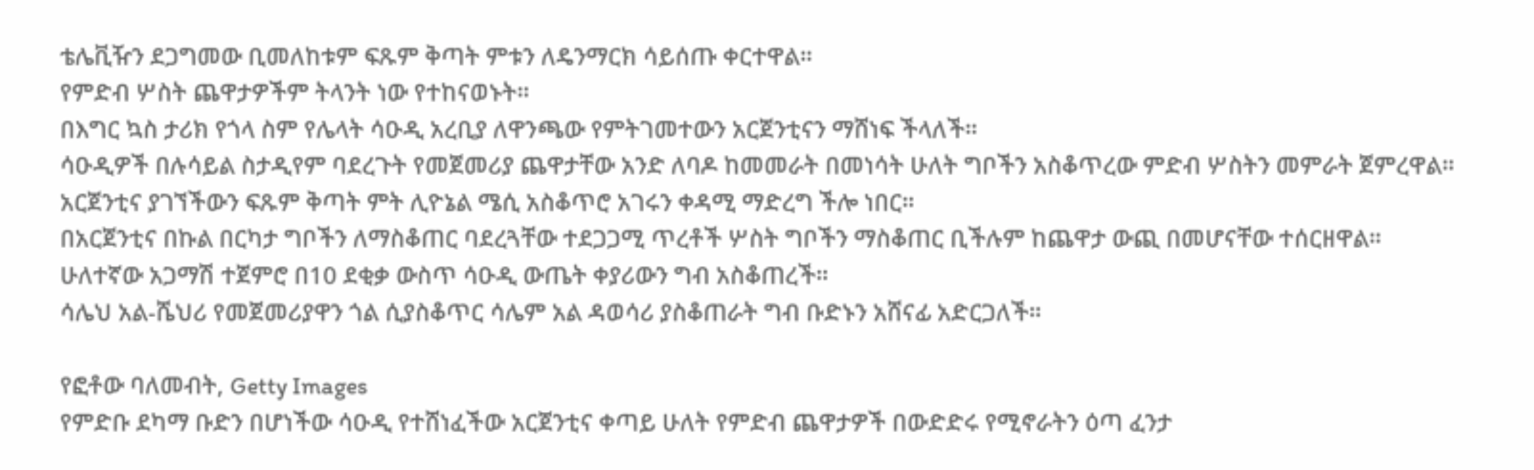ቴሌቪዥን ደጋግመው ቢመለከቱም ፍጹም ቅጣት ምቱን ለዴንማርክ ሳይሰጡ ቀርተዋል።
የምድብ ሦስት ጨዋታዎችም ትላንት ነው የተከናወኑት።
በእግር ኳስ ታሪክ የጎላ ስም የሌላት ሳዑዲ አረቢያ ለዋንጫው የምትገመተውን አርጀንቲናን ማሸነፍ ችላለች።
ሳዑዲዎች በሉሳይል ስታዲየም ባደረጉት የመጀመሪያ ጨዋታቸው አንድ ለባዶ ከመመራት በመነሳት ሁለት ግቦችን አስቆጥረው ምድብ ሦስትን መምራት ጀምረዋል።
አርጀንቲና ያገኘችውን ፍጹም ቅጣት ምት ሊዮኔል ሜሲ አስቆጥሮ አገሩን ቀዳሚ ማድረግ ችሎ ነበር።
በአርጀንቲና በኩል በርካታ ግቦችን ለማስቆጠር ባደረጓቸው ተደጋጋሚ ጥረቶች ሦስት ግቦችን ማስቆጠር ቢችሉም ከጨዋታ ውጪ በመሆናቸው ተሰርዘዋል።
ሁለተኛው አጋማሽ ተጀምሮ በ10 ደቂቃ ውስጥ ሳዑዲ ውጤት ቀያሪውን ግብ አስቆጠረች።
ሳሌህ አል-ሼህሪ የመጀመሪያዋን ጎል ሲያስቆጥር ሳሌም አል ዳወሳሪ ያስቆጠራት ግብ ቡድኑን አሸናፊ አድርጋለች።

የፎቶው ባለመብት, Getty Images
የምድቡ ደካማ ቡድን በሆነችው ሳዑዲ የተሸነፈችው አርጀንቲና ቀጣይ ሁለት የምድብ ጨዋታዎች በውድድሩ የሚኖራትን ዕጣ ፈንታ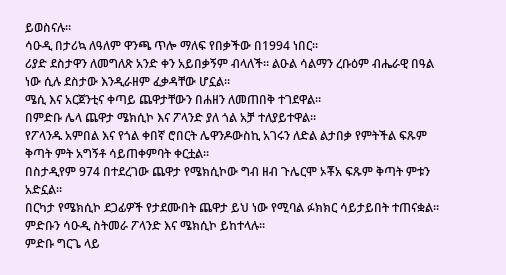ይወስናሉ።
ሳዑዲ በታሪኳ ለዓለም ዋንጫ ጥሎ ማለፍ የበቃችው በ1994 ነበር።
ሪያድ ደስታዋን ለመግለጽ አንድ ቀን አይበቃኝም ብላለች። ልዑል ሳልማን ረቡዕም ብሔራዊ በዓል ነው ሲሉ ደስታው እንዲራዘም ፈቃዳቸው ሆኗል።
ሜሲ እና አርጀንቲና ቀጣይ ጨዋታቸውን በሐዘን ለመጠበቅ ተገደዋል።
በምድቡ ሌላ ጨዋታ ሜክሲኮ እና ፖላንድ ያለ ጎል አቻ ተለያይተዋል።
የፖላንዱ አምበል እና የጎል ቀበኛ ሮበርት ሌዋንዶውስኪ አገሩን ለድል ልታበቃ የምትችል ፍጹም ቅጣት ምት አግኝቶ ሳይጠቀምባት ቀርቷል።
በስታዲየም 974 በተደረገው ጨዋታ የሜክሲኮው ግብ ዘብ ጉሌርሞ ኦቾአ ፍጹም ቅጣት ምቱን አድኗል።
በርካታ የሜክሲኮ ደጋፊዎች የታደሙበት ጨዋታ ይህ ነው የሚባል ፉክክር ሳይታይበት ተጠናቋል።
ምድቡን ሳዑዲ ስትመራ ፖላንድ እና ሜክሲኮ ይከተላሉ።
ምድቡ ግርጌ ላይ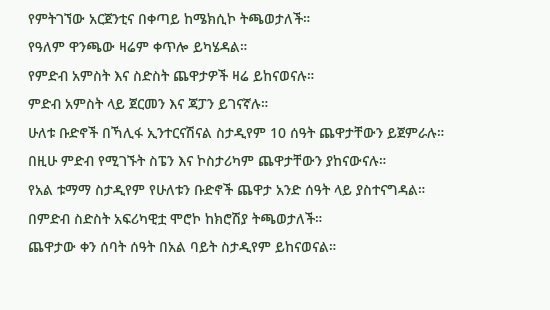የምትገኘው አርጀንቲና በቀጣይ ከሜክሲኮ ትጫወታለች።
የዓለም ዋንጫው ዛሬም ቀጥሎ ይካሄዳል።
የምድብ አምስት እና ስድስት ጨዋታዎች ዛሬ ይከናወናሉ።
ምድብ አምስት ላይ ጀርመን እና ጃፓን ይገናኛሉ።
ሁለቱ ቡድኖች በኻሊፋ ኢንተርናሽናል ስታዲየም 10 ሰዓት ጨዋታቸውን ይጀምራሉ።
በዚሁ ምድብ የሚገኙት ስፔን እና ኮስታሪካም ጨዋታቸውን ያከናውናሉ።
የአል ቱማማ ስታዲየም የሁለቱን ቡድኖች ጨዋታ አንድ ሰዓት ላይ ያስተናግዳል።
በምድብ ስድስት አፍሪካዊቷ ሞሮኮ ከክሮሽያ ትጫወታለች።
ጨዋታው ቀን ሰባት ሰዓት በአል ባይት ስታዲየም ይከናወናል።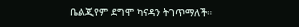ቤልጂየም ደግሞ ካናዳን ትገጥማለች።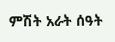ምሽት አራት ሰዓት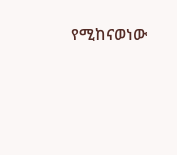የሚከናወነው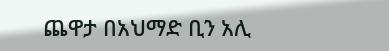ጨዋታ በአህማድ ቢን አሊ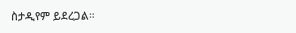ስታዲየም ይደረጋል።